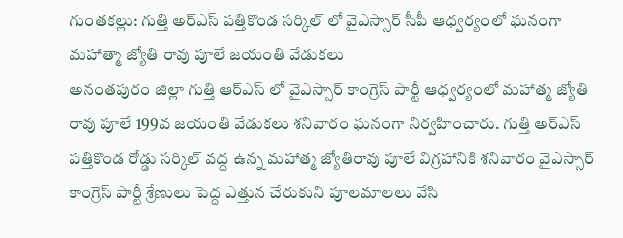గుంతకల్లు: గుత్తి అర్ఎస్ పత్తికొండ సర్కిల్ లో వైఎస్సార్ సీపీ ఆధ్వర్యంలో ఘనంగా మహాత్మా జ్యోతి రావు పూలే జయంతి వేడుకలు
అనంతపురం జిల్లా గుత్తి ఆర్ఎస్ లో వైఎస్సార్ కాంగ్రెస్ పార్టీ ఆధ్వర్యంలో మహాత్మ జ్యోతి రావు పూలే 199వ జయంతి వేడుకలు శనివారం ఘనంగా నిర్వహించారు. గుత్తి అర్ఎస్ పత్తికొండ రోడ్డు సర్కిల్ వద్ద ఉన్న మహాత్మ జ్యోతిరావు పూలే విగ్రహానికి శనివారం వైఎస్సార్ కాంగ్రెస్ పార్టీ శ్రేణులు పెద్ద ఎత్తున చేరుకుని పూలమాలలు వేసి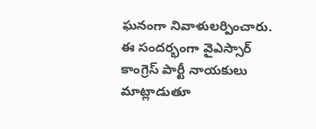ఘనంగా నివాళులర్పించారు. ఈ సందర్భంగా వైఎస్సార్ కాంగ్రెస్ పార్టీ నాయకులు మాట్లాడుతూ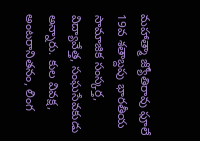మహాత్మా జ్యోతిరావు ఫూలే 19వ శతాబ్దపు భారతీయ సామాజిక సంస్కర్త, విద్యావేత్త, సంఘసేవకుడు అన్నారు. కుల వివక్ష, అంటరానితనం, లింగ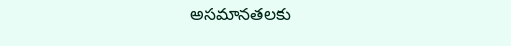అసమానతలకు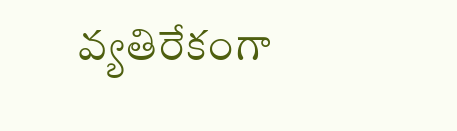వ్యతిరేకంగా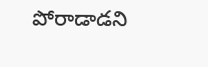పోరాడాడని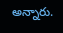అన్నారు.